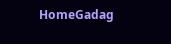HomeGadag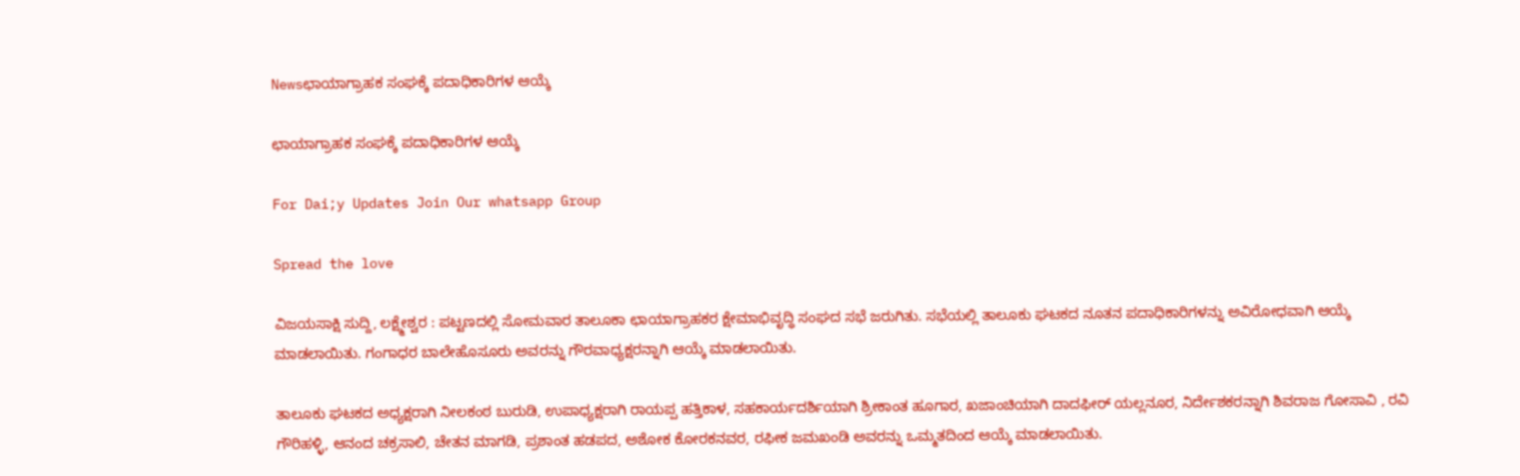Newsಛಾಯಾಗ್ರಾಹಕ ಸಂಘಕ್ಕೆ ಪದಾಧಿಕಾರಿಗಳ ಆಯ್ಕೆ

ಛಾಯಾಗ್ರಾಹಕ ಸಂಘಕ್ಕೆ ಪದಾಧಿಕಾರಿಗಳ ಆಯ್ಕೆ

For Dai;y Updates Join Our whatsapp Group

Spread the love

ವಿಜಯಸಾಕ್ಷಿ ಸುದ್ದಿ, ಲಕ್ಷ್ಮೇಶ್ವರ : ಪಟ್ಟಣದಲ್ಲಿ ಸೋಮವಾರ ತಾಲೂಕಾ ಛಾಯಾಗ್ರಾಹಕರ ಕ್ಷೇಮಾಭಿವೃದ್ಧಿ ಸಂಘದ ಸಭೆ ಜರುಗಿತು. ಸಭೆಯಲ್ಲಿ ತಾಲೂಕು ಘಟಕದ ನೂತನ ಪದಾಧಿಕಾರಿಗಳನ್ನು ಅವಿರೋಧವಾಗಿ ಆಯ್ಕೆ ಮಾಡಲಾಯಿತು. ಗಂಗಾಧರ ಬಾಲೇಹೊಸೂರು ಅವರನ್ನು ಗೌರವಾಧ್ಯಕ್ಷರನ್ನಾಗಿ ಆಯ್ಕೆ ಮಾಡಲಾಯಿತು.

ತಾಲೂಕು ಘಟಕದ ಅಧ್ಯಕ್ಷರಾಗಿ ನೀಲಕಂಠ ಬುರುಡಿ, ಉಪಾಧ್ಯಕ್ಷರಾಗಿ ರಾಯಪ್ಪ ಹತ್ತಿಕಾಳ, ಸಹಕಾರ್ಯದರ್ಶಿಯಾಗಿ ಶ್ರೀಕಾಂತ ಹೂಗಾರ, ಖಜಾಂಚಿಯಾಗಿ ದಾದಫೀರ್ ಯಲ್ಲನೂರ, ನಿರ್ದೇಶಕರನ್ನಾಗಿ ಶಿವರಾಜ ಗೋಸಾವಿ , ರವಿ ಗೌರಿಹಳ್ಳಿ, ಆನಂದ ಚಕ್ರಸಾಲಿ, ಚೇತನ ಮಾಗಡಿ, ಪ್ರಶಾಂತ ಹಡಪದ, ಅಶೋಕ ಕೋರಕನವರ, ರಫೀಕ ಜಮಖಂಡಿ ಅವರನ್ನು ಒಮ್ಮತದಿಂದ ಆಯ್ಕೆ ಮಾಡಲಾಯಿತು.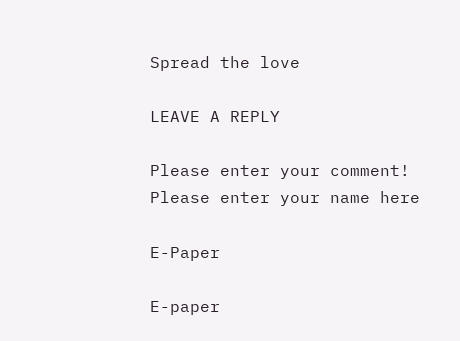Spread the love

LEAVE A REPLY

Please enter your comment!
Please enter your name here

E-Paper

E-paper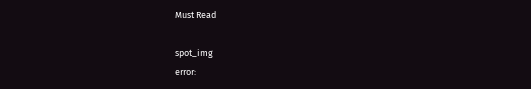Must Read

spot_img
error: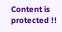Content is protected !!